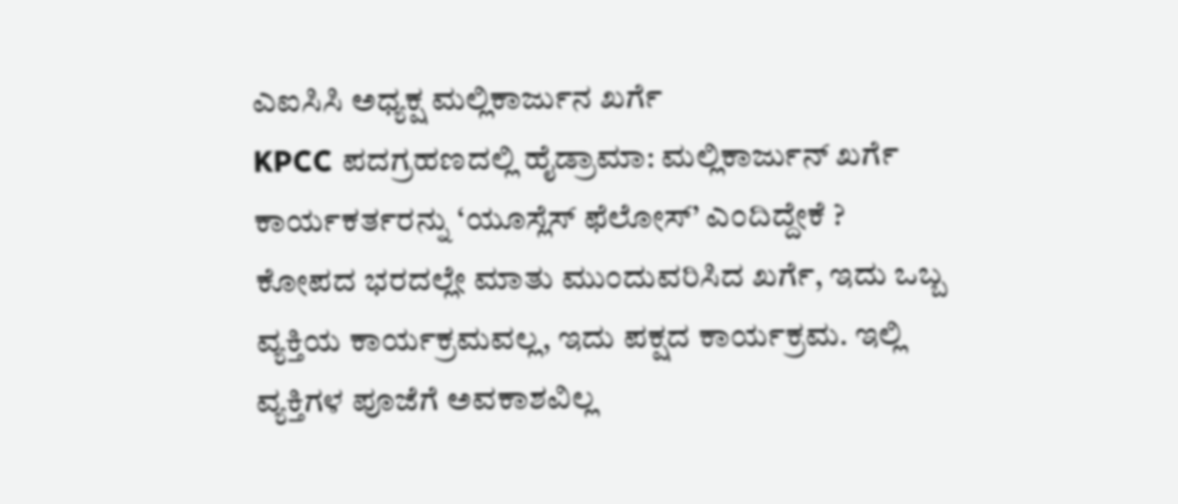ಎಐಸಿಸಿ ಅಧ್ಯಕ್ಷ ಮಲ್ಲಿಕಾರ್ಜುನ ಖರ್ಗೆ
KPCC ಪದಗ್ರಹಣದಲ್ಲಿ ಹೈಡ್ರಾಮಾ: ಮಲ್ಲಿಕಾರ್ಜುನ್ ಖರ್ಗೆ ಕಾರ್ಯಕರ್ತರನ್ನು ‘ಯೂಸ್ಲೆಸ್ ಫೆಲೋಸ್’ ಎಂದಿದ್ದೇಕೆ ?
ಕೋಪದ ಭರದಲ್ಲೇ ಮಾತು ಮುಂದುವರಿಸಿದ ಖರ್ಗೆ, ಇದು ಒಬ್ಬ ವ್ಯಕ್ತಿಯ ಕಾರ್ಯಕ್ರಮವಲ್ಲ, ಇದು ಪಕ್ಷದ ಕಾರ್ಯಕ್ರಮ. ಇಲ್ಲಿ ವ್ಯಕ್ತಿಗಳ ಪೂಜೆಗೆ ಅವಕಾಶವಿಲ್ಲ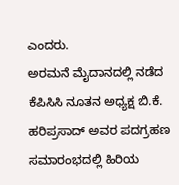ಎಂದರು.
ಅರಮನೆ ಮೈದಾನದಲ್ಲಿ ನಡೆದ ಕೆಪಿಸಿಸಿ ನೂತನ ಅಧ್ಯಕ್ಷ ಬಿ.ಕೆ. ಹರಿಪ್ರಸಾದ್ ಅವರ ಪದಗ್ರಹಣ ಸಮಾರಂಭದಲ್ಲಿ ಹಿರಿಯ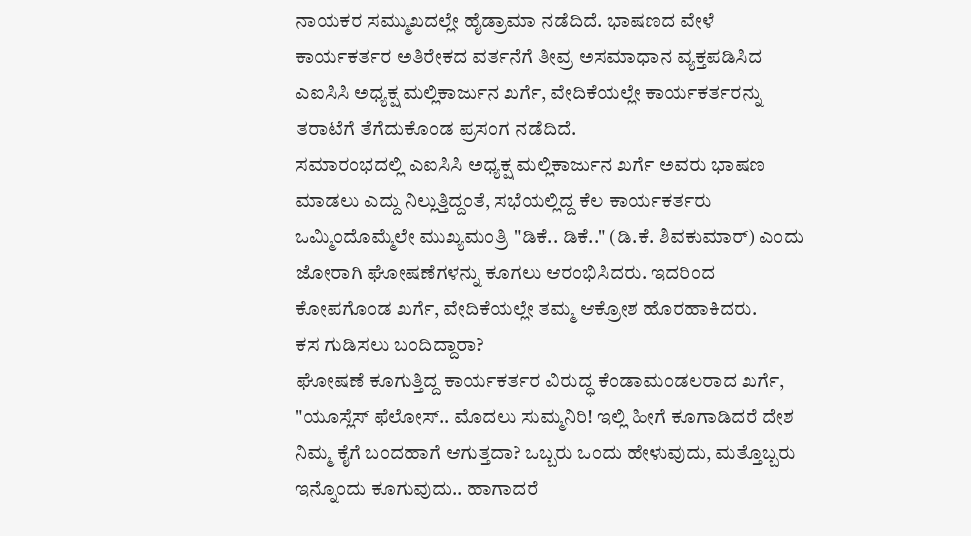ನಾಯಕರ ಸಮ್ಮುಖದಲ್ಲೇ ಹೈಡ್ರಾಮಾ ನಡೆದಿದೆ. ಭಾಷಣದ ವೇಳೆ ಕಾರ್ಯಕರ್ತರ ಅತಿರೇಕದ ವರ್ತನೆಗೆ ತೀವ್ರ ಅಸಮಾಧಾನ ವ್ಯಕ್ತಪಡಿಸಿದ ಎಐಸಿಸಿ ಅಧ್ಯಕ್ಷ ಮಲ್ಲಿಕಾರ್ಜುನ ಖರ್ಗೆ, ವೇದಿಕೆಯಲ್ಲೇ ಕಾರ್ಯಕರ್ತರನ್ನು ತರಾಟೆಗೆ ತೆಗೆದುಕೊಂಡ ಪ್ರಸಂಗ ನಡೆದಿದೆ.
ಸಮಾರಂಭದಲ್ಲಿ ಎಐಸಿಸಿ ಅಧ್ಯಕ್ಷ ಮಲ್ಲಿಕಾರ್ಜುನ ಖರ್ಗೆ ಅವರು ಭಾಷಣ ಮಾಡಲು ಎದ್ದು ನಿಲ್ಲುತ್ತಿದ್ದಂತೆ, ಸಭೆಯಲ್ಲಿದ್ದ ಕೆಲ ಕಾರ್ಯಕರ್ತರು ಒಮ್ಮಿಂದೊಮ್ಮೆಲೇ ಮುಖ್ಯಮಂತ್ರಿ "ಡಿಕೆ.. ಡಿಕೆ.." (ಡಿ.ಕೆ. ಶಿವಕುಮಾರ್) ಎಂದು ಜೋರಾಗಿ ಘೋಷಣೆಗಳನ್ನು ಕೂಗಲು ಆರಂಭಿಸಿದರು. ಇದರಿಂದ ಕೋಪಗೊಂಡ ಖರ್ಗೆ, ವೇದಿಕೆಯಲ್ಲೇ ತಮ್ಮ ಆಕ್ರೋಶ ಹೊರಹಾಕಿದರು.
ಕಸ ಗುಡಿಸಲು ಬಂದಿದ್ದಾರಾ?
ಘೋಷಣೆ ಕೂಗುತ್ತಿದ್ದ ಕಾರ್ಯಕರ್ತರ ವಿರುದ್ಧ ಕೆಂಡಾಮಂಡಲರಾದ ಖರ್ಗೆ, "ಯೂಸ್ಲೆಸ್ ಫೆಲೋಸ್.. ಮೊದಲು ಸುಮ್ಮನಿರಿ! ಇಲ್ಲಿ ಹೀಗೆ ಕೂಗಾಡಿದರೆ ದೇಶ ನಿಮ್ಮ ಕೈಗೆ ಬಂದಹಾಗೆ ಆಗುತ್ತದಾ? ಒಬ್ಬರು ಒಂದು ಹೇಳುವುದು, ಮತ್ತೊಬ್ಬರು ಇನ್ನೊಂದು ಕೂಗುವುದು.. ಹಾಗಾದರೆ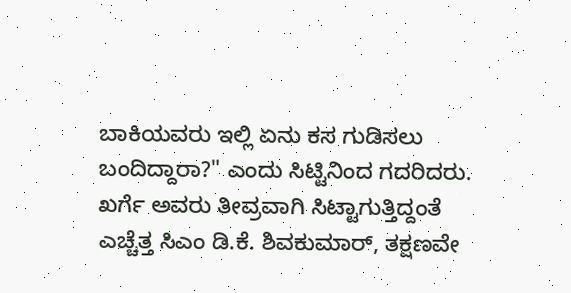ಬಾಕಿಯವರು ಇಲ್ಲಿ ಏನು ಕಸ ಗುಡಿಸಲು ಬಂದಿದ್ದಾರಾ?" ಎಂದು ಸಿಟ್ಟಿನಿಂದ ಗದರಿದರು. ಖರ್ಗೆ ಅವರು ತೀವ್ರವಾಗಿ ಸಿಟ್ಟಾಗುತ್ತಿದ್ದಂತೆ ಎಚ್ಚೆತ್ತ ಸಿಎಂ ಡಿ.ಕೆ. ಶಿವಕುಮಾರ್, ತಕ್ಷಣವೇ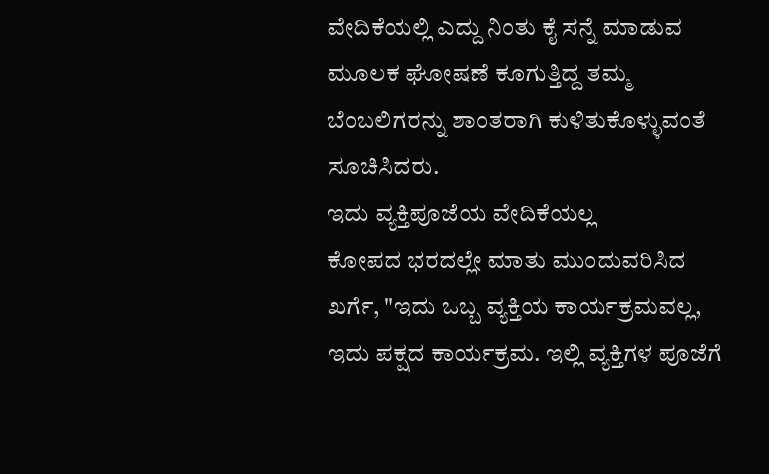ವೇದಿಕೆಯಲ್ಲಿ ಎದ್ದು ನಿಂತು ಕೈ ಸನ್ನೆ ಮಾಡುವ ಮೂಲಕ ಘೋಷಣೆ ಕೂಗುತ್ತಿದ್ದ ತಮ್ಮ ಬೆಂಬಲಿಗರನ್ನು ಶಾಂತರಾಗಿ ಕುಳಿತುಕೊಳ್ಳುವಂತೆ ಸೂಚಿಸಿದರು.
ಇದು ವ್ಯಕ್ತಿಪೂಜೆಯ ವೇದಿಕೆಯಲ್ಲ
ಕೋಪದ ಭರದಲ್ಲೇ ಮಾತು ಮುಂದುವರಿಸಿದ ಖರ್ಗೆ, "ಇದು ಒಬ್ಬ ವ್ಯಕ್ತಿಯ ಕಾರ್ಯಕ್ರಮವಲ್ಲ, ಇದು ಪಕ್ಷದ ಕಾರ್ಯಕ್ರಮ. ಇಲ್ಲಿ ವ್ಯಕ್ತಿಗಳ ಪೂಜೆಗೆ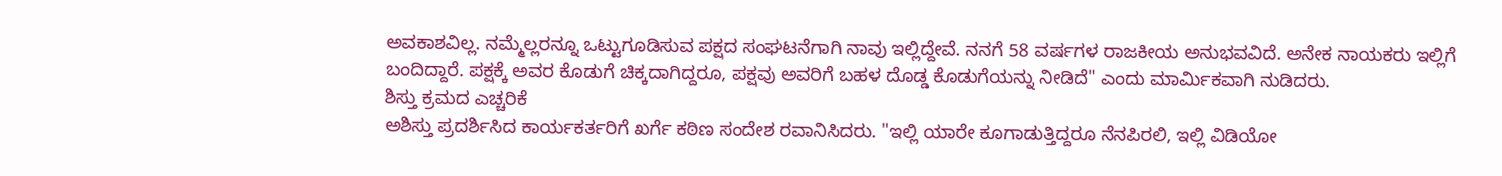ಅವಕಾಶವಿಲ್ಲ. ನಮ್ಮೆಲ್ಲರನ್ನೂ ಒಟ್ಟುಗೂಡಿಸುವ ಪಕ್ಷದ ಸಂಘಟನೆಗಾಗಿ ನಾವು ಇಲ್ಲಿದ್ದೇವೆ. ನನಗೆ 58 ವರ್ಷಗಳ ರಾಜಕೀಯ ಅನುಭವವಿದೆ. ಅನೇಕ ನಾಯಕರು ಇಲ್ಲಿಗೆ ಬಂದಿದ್ದಾರೆ. ಪಕ್ಷಕ್ಕೆ ಅವರ ಕೊಡುಗೆ ಚಿಕ್ಕದಾಗಿದ್ದರೂ, ಪಕ್ಷವು ಅವರಿಗೆ ಬಹಳ ದೊಡ್ಡ ಕೊಡುಗೆಯನ್ನು ನೀಡಿದೆ" ಎಂದು ಮಾರ್ಮಿಕವಾಗಿ ನುಡಿದರು.
ಶಿಸ್ತು ಕ್ರಮದ ಎಚ್ಚರಿಕೆ
ಅಶಿಸ್ತು ಪ್ರದರ್ಶಿಸಿದ ಕಾರ್ಯಕರ್ತರಿಗೆ ಖರ್ಗೆ ಕಠಿಣ ಸಂದೇಶ ರವಾನಿಸಿದರು. "ಇಲ್ಲಿ ಯಾರೇ ಕೂಗಾಡುತ್ತಿದ್ದರೂ ನೆನಪಿರಲಿ, ಇಲ್ಲಿ ವಿಡಿಯೋ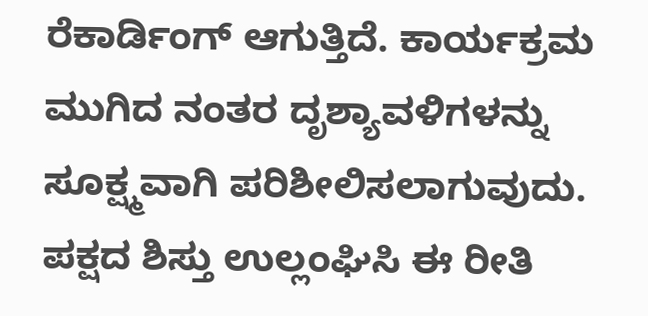ರೆಕಾರ್ಡಿಂಗ್ ಆಗುತ್ತಿದೆ. ಕಾರ್ಯಕ್ರಮ ಮುಗಿದ ನಂತರ ದೃಶ್ಯಾವಳಿಗಳನ್ನು ಸೂಕ್ಷ್ಮವಾಗಿ ಪರಿಶೀಲಿಸಲಾಗುವುದು. ಪಕ್ಷದ ಶಿಸ್ತು ಉಲ್ಲಂಘಿಸಿ ಈ ರೀತಿ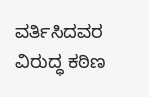ವರ್ತಿಸಿದವರ ವಿರುದ್ಧ ಕಠಿಣ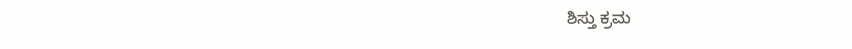ಶಿಸ್ತು ಕ್ರಮ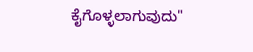ಕೈಗೊಳ್ಳಲಾಗುವುದು"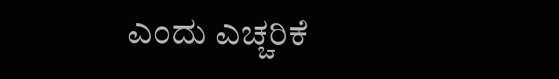ಎಂದು ಎಚ್ಚರಿಕೆ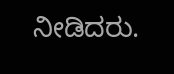ನೀಡಿದರು.